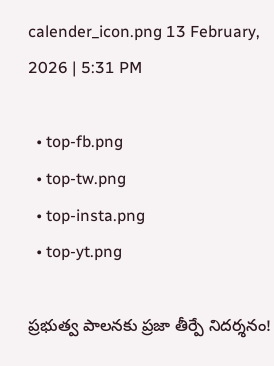calender_icon.png 13 February, 2026 | 5:31 PM

  • top-fb.png
  • top-tw.png
  • top-insta.png
  • top-yt.png

ప్రభుత్వ పాలనకు ప్రజా తీర్పే నిదర్శనం!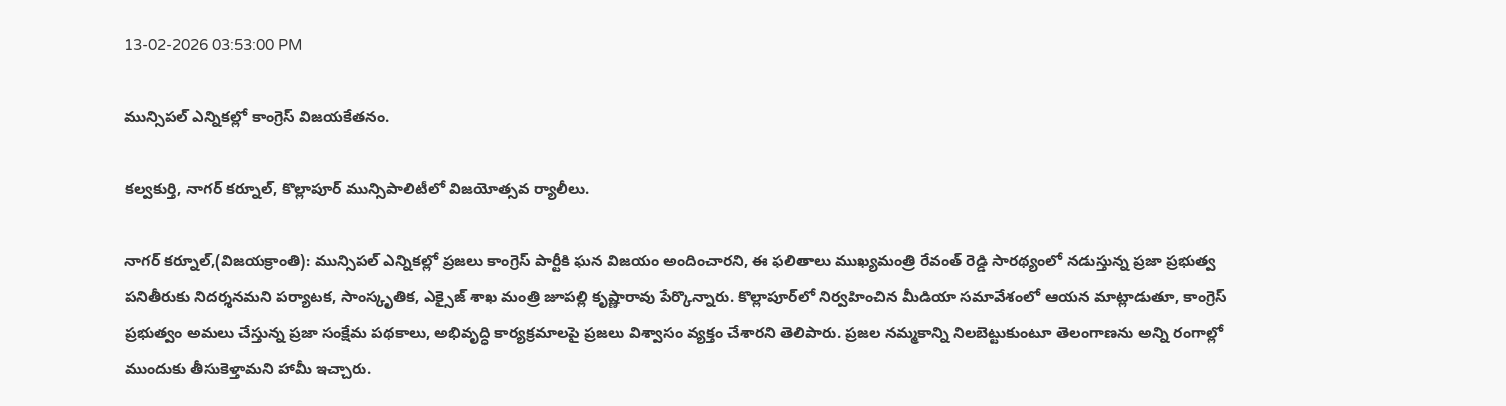13-02-2026 03:53:00 PM

మున్సిపల్ ఎన్నికల్లో కాంగ్రెస్ విజయకేతనం.

కల్వకుర్తి, నాగర్ కర్నూల్, కొల్లాపూర్ మున్సిపాలిటీలో విజయోత్సవ ర్యాలీలు.

నాగర్ కర్నూల్,(విజయక్రాంతి): మున్సిపల్ ఎన్నికల్లో ప్రజలు కాంగ్రెస్ పార్టీకి ఘన విజయం అందించారని, ఈ ఫలితాలు ముఖ్యమంత్రి రేవంత్ రెడ్డి సారథ్యంలో నడుస్తున్న ప్రజా ప్రభుత్వ పనితీరుకు నిదర్శనమని పర్యాటక, సాంస్కృతిక, ఎక్సైజ్ శాఖ మంత్రి జూపల్లి కృష్ణారావు పేర్కొన్నారు. కొల్లాపూర్‌లో నిర్వహించిన మీడియా సమావేశంలో ఆయన మాట్లాడుతూ, కాంగ్రెస్ ప్రభుత్వం అమలు చేస్తున్న ప్రజా సంక్షేమ పథకాలు, అభివృద్ధి కార్యక్రమాలపై ప్రజలు విశ్వాసం వ్యక్తం చేశారని తెలిపారు. ప్రజల నమ్మకాన్ని నిలబెట్టుకుంటూ తెలంగాణను అన్ని రంగాల్లో ముందుకు తీసుకెళ్తామని హామీ ఇచ్చారు.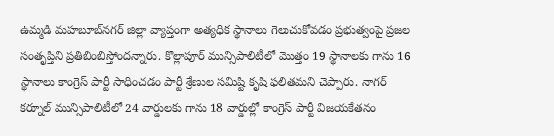ఉమ్మడి మహబూబ్‌నగర్ జిల్లా వ్యాప్తంగా అత్యధిక స్థానాలు గెలుచుకోవడం ప్రభుత్వంపై ప్రజల సంతృప్తిని ప్రతిబింబిస్తోందన్నారు. కొల్లాపూర్ మున్సిపాలిటీలో మొత్తం 19 స్థానాలకు గాను 16 స్థానాలు కాంగ్రెస్ పార్టీ సాధించడం పార్టీ శ్రేణుల సమిష్టి కృషి ఫలితమని చెప్పారు. నాగర్ కర్నూల్ మున్సిపాలిటీలో 24 వార్డులకు గాను 18 వార్డుల్లో కాంగ్రెస్ పార్టీ విజయకేతనం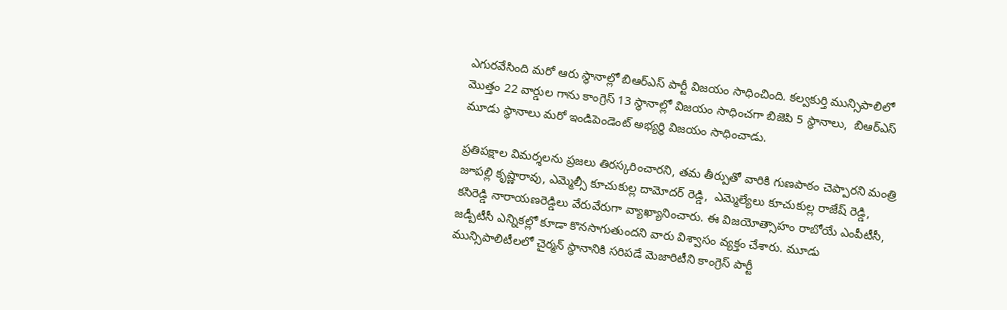ఎగురవేసింది మరో ఆరు స్థానాల్లో బిఆర్ఎస్ పార్టీ విజయం సాధించింది. కల్వకుర్తి మున్సిపాలిలో మొత్తం 22 వార్డుల గాను కాంగ్రెస్ 13 స్థానాల్లో విజయం సాధించగా బిజెపి 5 స్థానాలు,  బిఆర్ఎస్ మూడు స్థానాలు మరో ఇండిపెండెంట్ అభ్యర్థి విజయం సాధించాడు.

ప్రతిపక్షాల విమర్శలను ప్రజలు తిరస్కరించారని, తమ తీర్పుతో వారికి గుణపాఠం చెప్పారని మంత్రి జూపల్లి కృష్ణారావు, ఎమ్మెల్సీ కూచుకుల్ల దామోదర్ రెడ్డి,  ఎమ్మెల్యేలు కూచుకుల్ల రాజేష్ రెడ్డి, కసిరెడ్డి నారాయణరెడ్డిలు వేరువేరుగా వ్యాఖ్యానించారు. ఈ విజయోత్సాహం రాబోయే ఎంపీటీసీ, జడ్పీటీసీ ఎన్నికల్లో కూడా కొనసాగుతుందని వారు విశ్వాసం వ్యక్తం చేశారు. మూడు మున్సిపాలిటీలలో చైర్మన్ స్థానానికి సరిపడే మెజారిటీని కాంగ్రెస్ పార్టీ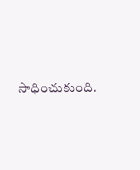సాధించుకుంది.